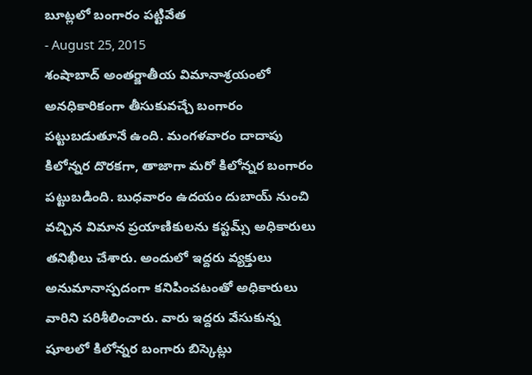బూట్లలో బంగారం పట్టివేత
- August 25, 2015
శంషాబాద్ అంతర్జాతీయ విమానాశ్రయంలో అనధికారికంగా తీసుకువచ్చే బంగారం పట్టుబడుతూనే ఉంది. మంగళవారం దాదాపు కిలోన్నర దొరకగా, తాజాగా మరో కిలోన్నర బంగారం పట్టుబడింది. బుధవారం ఉదయం దుబాయ్ నుంచి వచ్చిన విమాన ప్రయాణికులను కస్టమ్స్ అధికారులు తనిఖీలు చేశారు. అందులో ఇద్దరు వ్యక్తులు అనుమానాస్పదంగా కనిపించటంతో అధికారులు వారిని పరిశీలించారు. వారు ఇద్దరు వేసుకున్న షూలలో కిలోన్నర బంగారు బిస్కెట్లు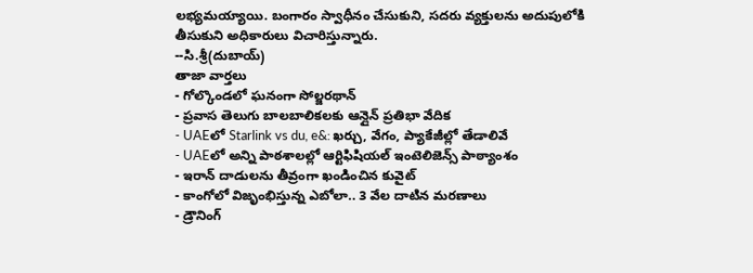లభ్యమయ్యాయి. బంగారం స్వాధీనం చేసుకుని, సదరు వ్యక్తులను అదుపులోకి తీసుకుని అధికారులు విచారిస్తున్నారు.
--సి.శ్రీ(దుబాయ్)
తాజా వార్తలు
- గోల్కొండలో ఘనంగా సోల్జరథాన్
- ప్రవాస తెలుగు బాలబాలికలకు ఆన్లైన్ ప్రతిభా వేదిక
- UAEలో Starlink vs du, e&: ఖర్చు, వేగం, ప్యాకేజీల్లో తేడాలివే
- UAEలో అన్ని పాఠశాలల్లో ఆర్టిఫిషియల్ ఇంటెలిజెన్స్ పాఠ్యాంశం
- ఇరాన్ దాడులను తీవ్రంగా ఖండించిన కువైట్
- కాంగోలో విజృంభిస్తున్న ఎబోలా.. 3 వేల దాటిన మరణాలు
- డ్రౌనింగ్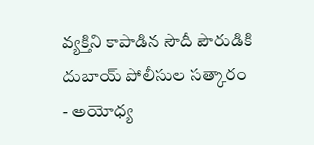వ్యక్తిని కాపాడిన సౌదీ పౌరుడికి దుబాయ్ పోలీసుల సత్కారం
- అయోధ్య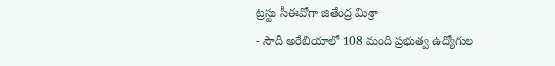ట్రస్టు సీఈవోగా జితేంద్ర మిశ్రా
- సౌదీ అరేబియాలో 108 మంది ప్రభుత్వ ఉద్యోగుల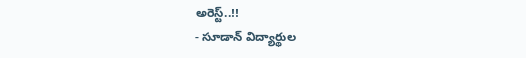అరెస్ట్..!!
- సూడాన్ విద్యార్థుల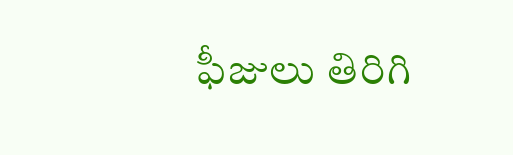ఫీజులు తిరిగి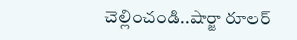చెల్లించండి..షార్జా రూలర్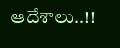ఆదేశాలు..!!